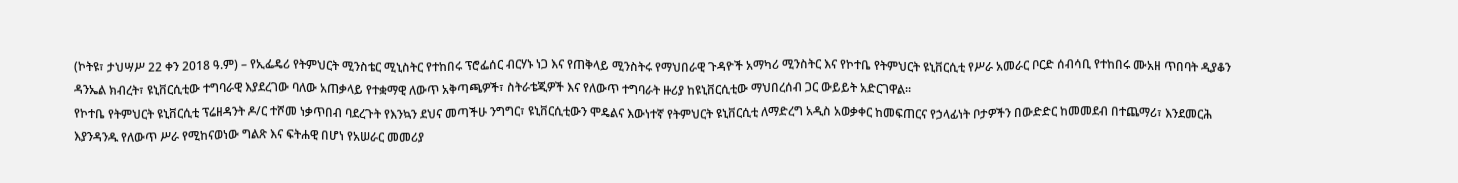(ኮትዩ፣ ታህሣሥ 22 ቀን 2018 ዓ.ም) – የኢፌዴሪ የትምህርት ሚንስቴር ሚኒስትር የተከበሩ ፕሮፌሰር ብርሃኑ ነጋ እና የጠቅላይ ሚንስትሩ የማህበራዊ ጉዳዮች አማካሪ ሚንስትር እና የኮተቤ የትምህርት ዩኒቨርሲቲ የሥራ አመራር ቦርድ ሰብሳቢ የተከበሩ ሙአዘ ጥበባት ዲያቆን ዳንኤል ክብረት፣ ዩኒቨርሲቲው ተግባራዊ እያደረገው ባለው አጠቃላይ የተቋማዊ ለውጥ አቅጣጫዎች፣ ስትራቴጂዎች እና የለውጥ ተግባራት ዙሪያ ከዩኒቨርሲቲው ማህበረሰብ ጋር ውይይት አድርገዋል።
የኮተቤ የትምህርት ዩኒቨርሲቲ ፕሬዘዳንት ዶ/ር ተሾመ ነቃጥበብ ባደረጉት የእንኳን ደህና መጣችሁ ንግግር፣ ዩኒቨርሲቲውን ሞዴልና እውነተኛ የትምህርት ዩኒቨርሲቲ ለማድረግ አዲስ አወቃቀር ከመፍጠርና የኃላፊነት ቦታዎችን በውድድር ከመመደብ በተጨማሪ፣ እንደመርሕ እያንዳንዱ የለውጥ ሥራ የሚከናወነው ግልጽ እና ፍትሐዊ በሆነ የአሠራር መመሪያ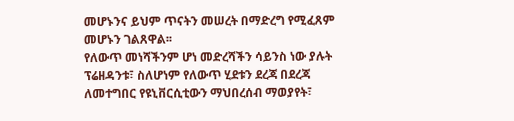መሆኑንና ይህም ጥናትን መሠረት በማድረግ የሚፈጸም መሆኑን ገልጸዋል፡፡
የለውጥ መነሻችንም ሆነ መድረሻችን ሳይንስ ነው ያሉት ፕሬዘዳንቱ፣ ስለሆነም የለውጥ ሂደቱን ደረጃ በደረጃ ለመተግበር የዩኒቨርሲቲውን ማህበረሰብ ማወያየት፣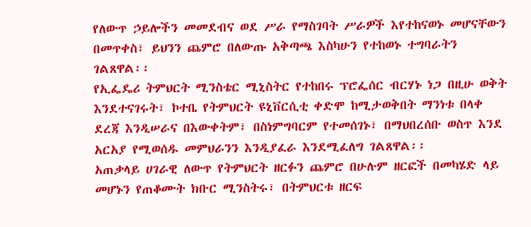የለውጥ ኃይሎችን መመደብና ወደ ሥራ የማስገባት ሥራዎች እየተከናወኑ መሆናቸውን በመጥቀስ፣ ይህንን ጨምሮ በለውጡ አቅጣጫ እስካሁን የተከወኑ ተግባራትን ገልጸዋል፡፡
የኢፌዴሪ ትምህርት ሚንስቴር ሚኒስትር የተከበሩ ፕሮፌሰር ብርሃኑ ነጋ በዚሁ ወቅት እንደተናገሩት፣ ኮተቤ የትምህርት ዩኒቨርሲቲ ቀድሞ ከሚታወቅበት ማንነቱ በላቀ ደረጃ እንዲሠራና በእውቀትም፣ በስነምግባርም የተመሰገኑ፣ በማህበረሰቡ ወስጥ እንደ አርአያ የሚወሰዱ መምህራንን እንዲያፈራ እንደሚፈለግ ገልጸዋል፡፡
አጠቃላይ ሀገራዊ ለውጥ የትምህርት ዘርፉን ጨምሮ በሁሉም ዘርፎች በመካሄድ ላይ መሆኑን የጠቆሙት ክቡር ሚንስትሩ፣ በትምህርቱ ዘርፍ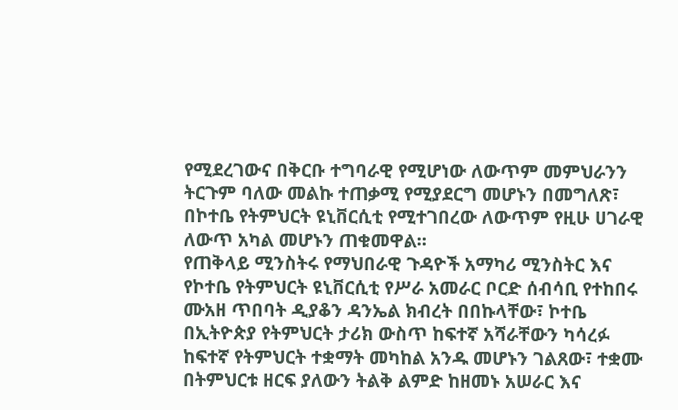የሚደረገውና በቅርቡ ተግባራዊ የሚሆነው ለውጥም መምህራንን ትርጉም ባለው መልኩ ተጠቃሚ የሚያደርግ መሆኑን በመግለጽ፣ በኮተቤ የትምህርት ዩኒቨርሲቲ የሚተገበረው ለውጥም የዚሁ ሀገራዊ ለውጥ አካል መሆኑን ጠቁመዋል።
የጠቅላይ ሚንስትሩ የማህበራዊ ጉዳዮች አማካሪ ሚንስትር እና የኮተቤ የትምህርት ዩኒቨርሲቲ የሥራ አመራር ቦርድ ሰብሳቢ የተከበሩ ሙአዘ ጥበባት ዲያቆን ዳንኤል ክብረት በበኩላቸው፣ ኮተቤ በኢትዮጵያ የትምህርት ታሪክ ውስጥ ከፍተኛ አሻራቸውን ካሳረፉ ከፍተኛ የትምህርት ተቋማት መካከል አንዱ መሆኑን ገልጸው፣ ተቋሙ በትምህርቱ ዘርፍ ያለውን ትልቅ ልምድ ከዘመኑ አሠራር እና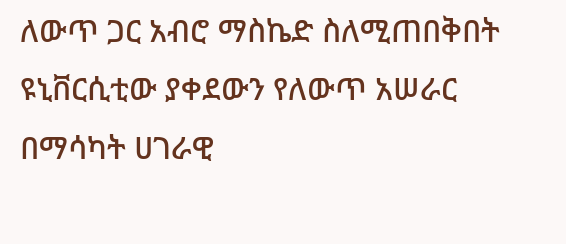ለውጥ ጋር አብሮ ማስኬድ ስለሚጠበቅበት ዩኒቨርሲቲው ያቀደውን የለውጥ አሠራር በማሳካት ሀገራዊ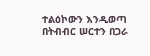ተልዕኮውን እንዲወጣ በትብብር ሠርተን በጋራ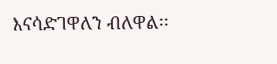እናሳድገዋለን ብለዋል፡፡